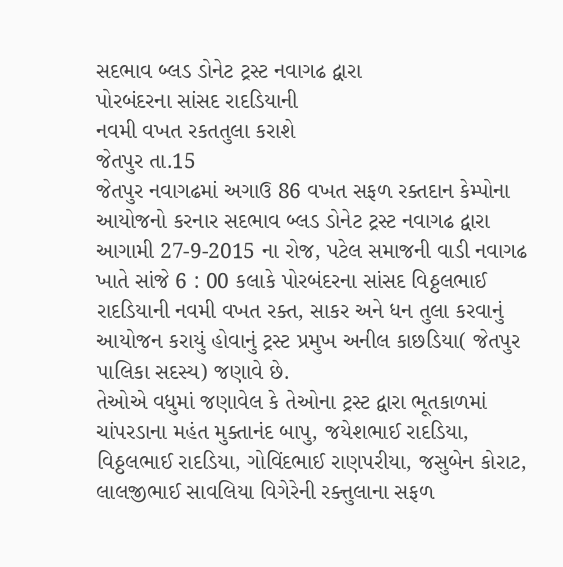સદભાવ બ્લડ ડોનેટ ટ્રસ્ટ નવાગઢ દ્વારા
પોરબંદરના સાંસદ રાદડિયાની
નવમી વખત રકતતુલા કરાશે
જેતપુર તા.15
જેતપુર નવાગઢમાં અગાઉ 86 વખત સફળ રક્તદાન કેમ્પોના આયોજનો કરનાર સદભાવ બ્લડ ડોનેટ ટ્રસ્ટ નવાગઢ દ્વારા આગામી 27-9-2015 ના રોજ, પટેલ સમાજની વાડી નવાગઢ ખાતે સાંજે 6 : 00 કલાકે પોરબંદરના સાંસદ વિઠ્ઠલભાઈ રાદડિયાની નવમી વખત રક્ત, સાકર અને ધન તુલા કરવાનું આયોજન કરાયું હોવાનું ટ્રસ્ટ પ્રમુખ અનીલ કાછડિયા( જેતપુર પાલિકા સદસ્ય) જણાવે છે.
તેઓએ વધુમાં જણાવેલ કે તેઓના ટ્રસ્ટ દ્વારા ભૂતકાળમાં ચાંપરડાના મહંત મુક્તાનંદ બાપુ, જયેશભાઈ રાદડિયા, વિઠ્ઠલભાઈ રાદડિયા, ગોવિંદભાઈ રાણપરીયા, જસુબેન કોરાટ, લાલજીભાઈ સાવલિયા વિગેરેની રક્ત્તુલાના સફળ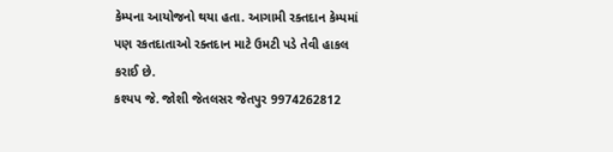કેમ્પના આયોજનો થયા હતા. આગામી રક્તદાન કેમ્પમાં પણ રકતદાતાઓ રક્તદાન માટે ઉમટી પડે તેવી હાકલ કરાઈ છે.
કશ્યપ જે. જોશી જેતલસર જેતપુર 9974262812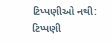ટિપ્પણીઓ નથી:
ટિપ્પણી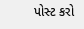પોસ્ટ કરો